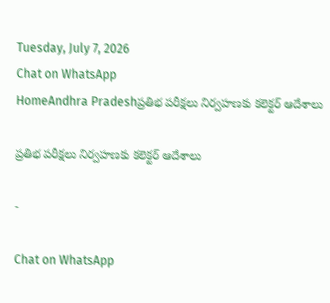Tuesday, July 7, 2026
Chat on WhatsApp
HomeAndhra Pradeshప్రతిభ పరీక్షలు నిర్వహణకు కలెక్టర్ ఆదేశాలు

ప్రతిభ పరీక్షలు నిర్వహణకు కలెక్టర్ ఆదేశాలు

-

Chat on WhatsApp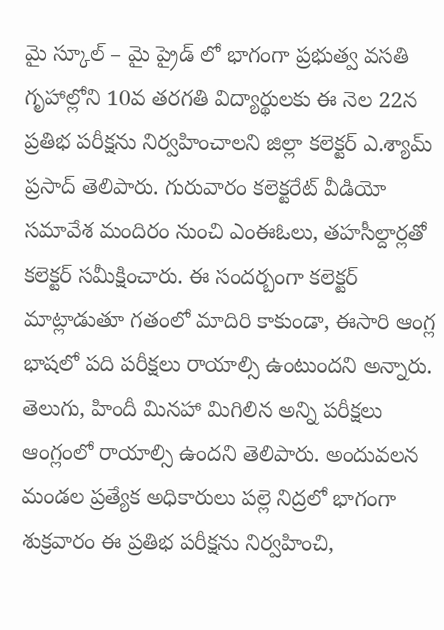మై స్కూల్ – మై ప్రైడ్ లో భాగంగా ప్రభుత్వ వసతి గృహాల్లోని 10వ తరగతి విద్యార్థులకు ఈ నెల 22న ప్రతిభ పరీక్షను నిర్వహించాలని జిల్లా కలెక్టర్ ఎ.శ్యామ్ ప్రసాద్ తెలిపారు. గురువారం కలెక్టరేట్ వీడియో సమావేశ మందిరం నుంచి ఎంఈఓలు, తహసీల్దార్లతో కలెక్టర్ సమీక్షించారు. ఈ సందర్బంగా కలెక్టర్ మాట్లాడుతూ గతంలో మాదిరి కాకుండా, ఈసారి ఆంగ్ల భాషలో పది పరీక్షలు రాయాల్సి ఉంటుందని అన్నారు. తెలుగు, హిందీ మినహా మిగిలిన అన్ని పరీక్షలు ఆంగ్లంలో రాయాల్సి ఉందని తెలిపారు. అందువలన మండల ప్రత్యేక అధికారులు పల్లె నిద్రలో భాగంగా శుక్రవారం ఈ ప్రతిభ పరీక్షను నిర్వహించి,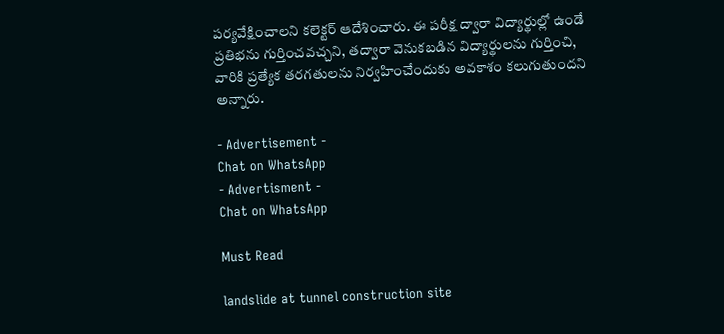పర్యవేక్షించాలని కలెక్టర్ ఆదేశించారు. ఈ పరీక్ష ద్వారా విద్యార్థుల్లో ఉండే ప్రతిభను గుర్తించవచ్చని, తద్వారా వెనుకబడిన విద్యార్థులను గుర్తించి, వారికి ప్రత్యేక తరగతులను నిర్వహించేందుకు అవకాశం కలుగుతుందని అన్నారు.

- Advertisement -
Chat on WhatsApp
- Advertisment -
Chat on WhatsApp

Must Read

landslide at tunnel construction site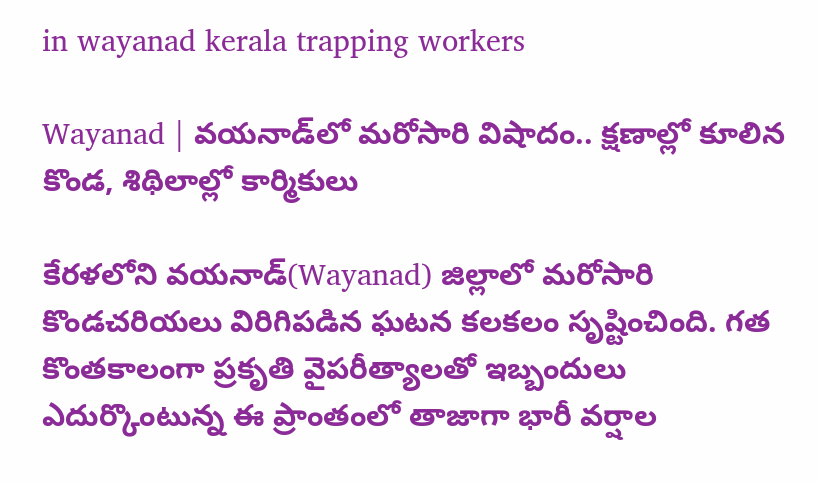in wayanad kerala trapping workers

Wayanad | వయనాడ్‌లో మరోసారి విషాదం.. క్షణాల్లో కూలిన కొండ, శిథిలాల్లో కార్మికులు

కేరళలోని వయనాడ్(Wayanad) జిల్లాలో మరోసారి కొండచరియలు విరిగిపడిన ఘటన కలకలం సృష్టించింది. గత కొంతకాలంగా ప్రకృతి వైపరీత్యాలతో ఇబ్బందులు ఎదుర్కొంటున్న ఈ ప్రాంతంలో తాజాగా భారీ వర్షాల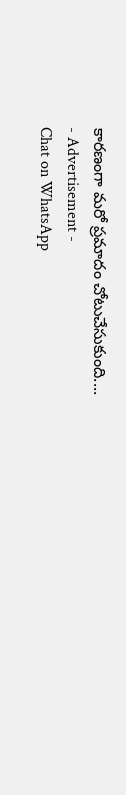కారణంగా మరో ప్రమాదం చోటుచేసుకుంది....
- Advertisement -
Chat on WhatsApp